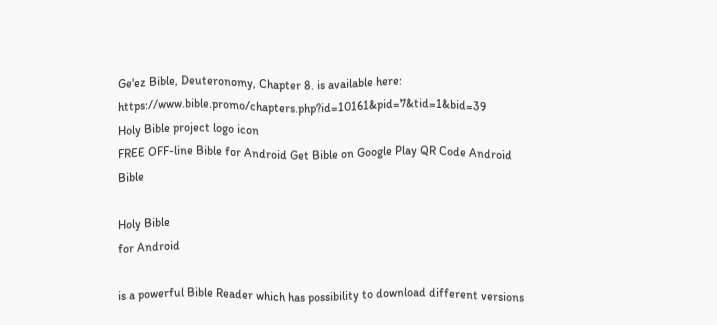Ge'ez Bible, Deuteronomy, Chapter 8. is available here: https://www.bible.promo/chapters.php?id=10161&pid=7&tid=1&bid=39
Holy Bible project logo icon
FREE OFF-line Bible for Android Get Bible on Google Play QR Code Android Bible

Holy Bible
for Android

is a powerful Bible Reader which has possibility to download different versions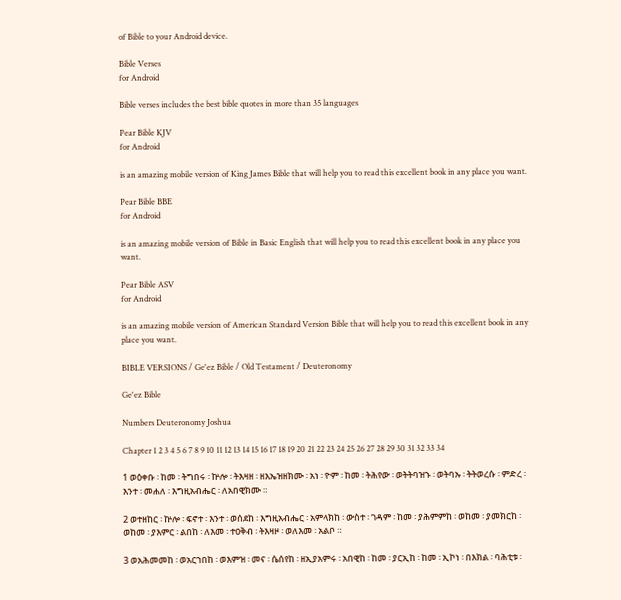of Bible to your Android device.

Bible Verses
for Android

Bible verses includes the best bible quotes in more than 35 languages

Pear Bible KJV
for Android

is an amazing mobile version of King James Bible that will help you to read this excellent book in any place you want.

Pear Bible BBE
for Android

is an amazing mobile version of Bible in Basic English that will help you to read this excellent book in any place you want.

Pear Bible ASV
for Android

is an amazing mobile version of American Standard Version Bible that will help you to read this excellent book in any place you want.

BIBLE VERSIONS / Ge'ez Bible / Old Testament / Deuteronomy

Ge'ez Bible

Numbers Deuteronomy Joshua

Chapter 1 2 3 4 5 6 7 8 9 10 11 12 13 14 15 16 17 18 19 20 21 22 23 24 25 26 27 28 29 30 31 32 33 34

1 ወዕቀቡ ፡ ከመ ፡ ትግበሩ ፡ ኵሎ ፡ ትእዛዘ ፡ ዘእኤዝዘክሙ ፡ አነ ፡ ዮም ፡ ከመ ፡ ትሕየው ፡ ወትትባዝኁ ፡ ወትባኡ ፡ ትትወረሱ ፡ ምድረ ፡ እንተ ፡ መሐለ ፡ እግዚአብሔር ፡ ለአበዊክሙ ።

2 ወተዘከር ፡ ኵሎ ፡ ፍኖተ ፡ እንተ ፡ ወሰደከ ፡ እግዚአብሔር ፡ አምላክከ ፡ ውስተ ፡ ገዳም ፡ ከመ ፡ ያሕምምከ ፡ ወከመ ፡ ያመክርከ ፡ ወከመ ፡ ያእምር ፡ ልበከ ፡ ለእመ ፡ ተዐቅብ ፡ ትእዛዞ ፡ ወለእመ ፡ አልቦ ።

3 ወአሕመመከ ፡ ወአርኀበከ ፡ ወእምዝ ፡ መና ፡ ሴሰየከ ፡ ዘኢያአምሩ ፡ አበዊከ ፡ ከመ ፡ ያርኢከ ፡ ከመ ፡ ኢኮነ ፡ በእክል ፡ ባሕቲቱ ፡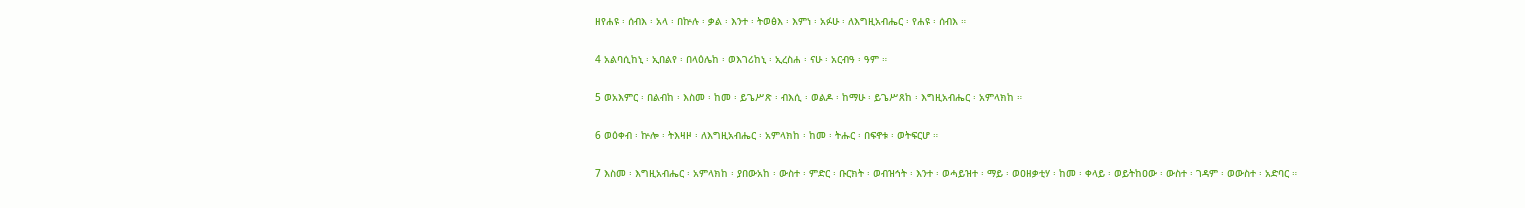ዘየሐዩ ፡ ሰብእ ፡ አላ ፡ በኵሉ ፡ ቃል ፡ እንተ ፡ ትወፅእ ፡ እምነ ፡ አፉሁ ፡ ለእግዚአብሔር ፡ የሐዩ ፡ ሰብእ ።

4 አልባሲከኒ ፡ ኢበልየ ፡ በላዕሌከ ፡ ወእገሪከኒ ፡ ኢረስሐ ፡ ናሁ ፡ አርብዓ ፡ ዓም ።

5 ወአእምር ፡ በልብከ ፡ እስመ ፡ ከመ ፡ ይጌሥጽ ፡ ብእሲ ፡ ወልዶ ፡ ከማሁ ፡ ይጌሥጸከ ፡ እግዚአብሔር ፡ አምላክከ ።

6 ወዕቀብ ፡ ኵሎ ፡ ትእዛዞ ፡ ለእግዚአብሔር ፡ አምላክከ ፡ ከመ ፡ ትሑር ፡ በፍኖቱ ፡ ወትፍርሆ ።

7 እስመ ፡ እግዚአብሔር ፡ አምላክከ ፡ ያበውአከ ፡ ውስተ ፡ ምድር ፡ ቡርክት ፡ ወብዝኅት ፡ እንተ ፡ ወሓይዝተ ፡ ማይ ፡ ወዐዘቃቲሃ ፡ ከመ ፡ ቀላይ ፡ ወይትከዐው ፡ ውስተ ፡ ገዳም ፡ ወውስተ ፡ አድባር ።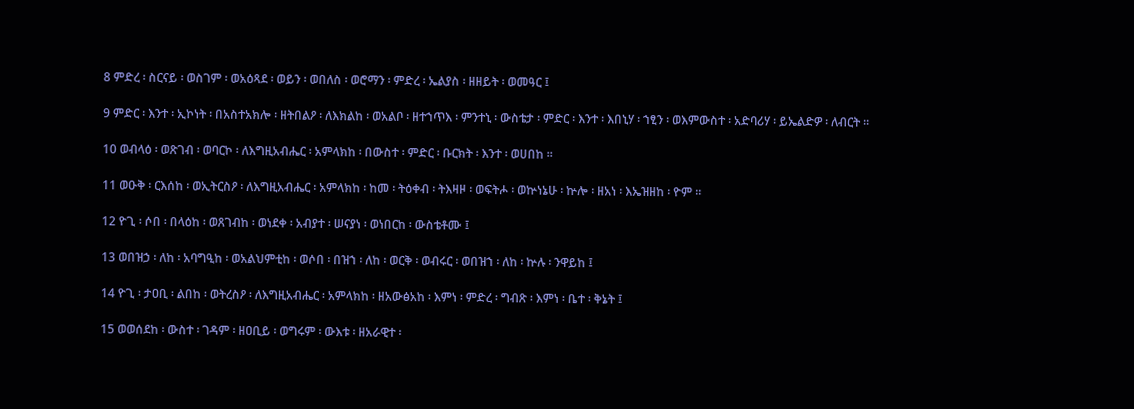8 ምድረ ፡ ስርናይ ፡ ወስገም ፡ ወአዕጻደ ፡ ወይን ፡ ወበለስ ፡ ወሮማን ፡ ምድረ ፡ ኤልያስ ፡ ዘዘይት ፡ ወመዓር ፤

9 ምድር ፡ እንተ ፡ ኢኮነት ፡ በአስተአክሎ ፡ ዘትበልዖ ፡ ለእክልከ ፡ ወአልቦ ፡ ዘተኀጥእ ፡ ምንተኒ ፡ ውስቴታ ፡ ምድር ፡ እንተ ፡ እበኒሃ ፡ ኀፂን ፡ ወእምውስተ ፡ አድባሪሃ ፡ ይኤልድዎ ፡ ለብርት ።

10 ወብላዕ ፡ ወጽገብ ፡ ወባርኮ ፡ ለእግዚአብሔር ፡ አምላክከ ፡ በውስተ ፡ ምድር ፡ ቡርክት ፡ እንተ ፡ ወሀበከ ።

11 ወዑቅ ፡ ርእሰከ ፡ ወኢትርስዖ ፡ ለእግዚአብሔር ፡ አምላክከ ፡ ከመ ፡ ትዕቀብ ፡ ትእዛዞ ፡ ወፍትሖ ፡ ወኵነኔሁ ፡ ኵሎ ፡ ዘአነ ፡ እኤዝዘከ ፡ ዮም ።

12 ዮጊ ፡ ሶበ ፡ በላዕከ ፡ ወጸገብከ ፡ ወነደቀ ፡ አብያተ ፡ ሠናያነ ፡ ወነበርከ ፡ ውስቴቶሙ ፤

13 ወበዝኃ ፡ ለከ ፡ አባግዒከ ፡ ወአልህምቲከ ፡ ወሶበ ፡ በዝኀ ፡ ለከ ፡ ወርቅ ፡ ወብሩር ፡ ወበዝኀ ፡ ለከ ፡ ኵሉ ፡ ንዋይከ ፤

14 ዮጊ ፡ ታዐቢ ፡ ልበከ ፡ ወትረስዖ ፡ ለእግዚአብሔር ፡ አምላክከ ፡ ዘአውፅአከ ፡ እምነ ፡ ምድረ ፡ ግብጽ ፡ እምነ ፡ ቤተ ፡ ቅኔት ፤

15 ወወሰደከ ፡ ውስተ ፡ ገዳም ፡ ዘዐቢይ ፡ ወግሩም ፡ ውእቱ ፡ ዘአራዊተ ፡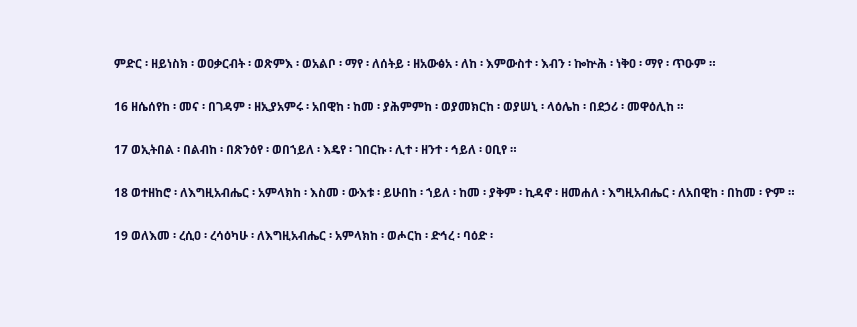ምድር ፡ ዘይነስክ ፡ ወዐቃርብት ፡ ወጽምእ ፡ ወአልቦ ፡ ማየ ፡ ለሰትይ ፡ ዘአውፅአ ፡ ለከ ፡ እምውስተ ፡ እብን ፡ ኰኵሕ ፡ ነቅዐ ፡ ማየ ፡ ጥዑም ።

16 ዘሴሰየከ ፡ መና ፡ በገዳም ፡ ዘኢያአምሩ ፡ አበዊከ ፡ ከመ ፡ ያሕምምከ ፡ ወያመክርከ ፡ ወያሠኒ ፡ ላዕሌከ ፡ በደኃሪ ፡ መዋዕሊከ ።

17 ወኢትበል ፡ በልብከ ፡ በጽንዕየ ፡ ወበኀይለ ፡ እዴየ ፡ ገበርኩ ፡ ሊተ ፡ ዘንተ ፡ ኅይለ ፡ ዐቢየ ።

18 ወተዘከሮ ፡ ለእግዚአብሔር ፡ አምላክከ ፡ እስመ ፡ ውእቱ ፡ ይሁበከ ፡ ኀይለ ፡ ከመ ፡ ያቅም ፡ ኪዳኖ ፡ ዘመሐለ ፡ እግዚአብሔር ፡ ለአበዊከ ፡ በከመ ፡ ዮም ።

19 ወለእመ ፡ ረሲዐ ፡ ረሳዕካሁ ፡ ለእግዚአብሔር ፡ አምላክከ ፡ ወሖርከ ፡ ድኅረ ፡ ባዕድ ፡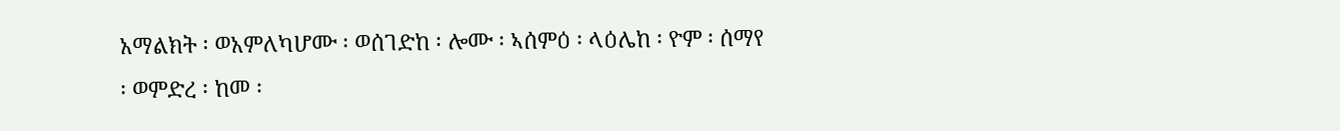አማልክት ፡ ወአምለካሆሙ ፡ ወሰገድከ ፡ ሎሙ ፡ ኣሰምዕ ፡ ላዕሌከ ፡ ዮም ፡ ሰማየ ፡ ወምድረ ፡ ከመ ፡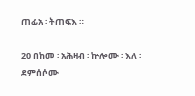ጠፊአ ፡ ትጠፍእ ።

20 በከመ ፡ አሕዛብ ፡ ኵሎሙ ፡ እለ ፡ ደምሰሶሙ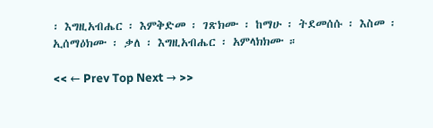፡ እግዚአብሔር ፡ እምቅድመ ፡ ገጽክሙ ፡ ከማሁ ፡ ትደመሰሱ ፡ እስመ ፡ ኢሰማዕክሙ ፡ ቃለ ፡ እግዚአብሔር ፡ አምላክክሙ ።

<< ← Prev Top Next → >>